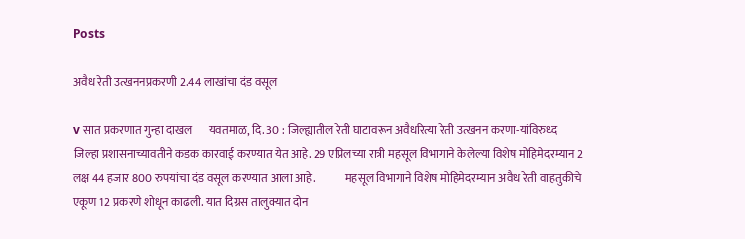Posts

अवैध रेती उत्खननप्रकरणी 2.44 लाखांचा दंड वसूल

v सात प्रकरणात गुन्हा दाखल       यवतमाळ, दि. 30 : जिल्ह्यातील रेती घाटावरून अवैधरित्या रेती उत्खनन करणा-यांविरुध्द जिल्हा प्रशासनाच्यावतीने कडक कारवाई करण्यात येत आहे. 29 एप्रिलच्या रात्री महसूल विभागाने केलेल्या विशेष मोहिमेदरम्यान 2 लक्ष 44 हजार 800 रुपयांचा दंड वसूल करण्यात आला आहे.             महसूल विभागाने विशेष मोहिमेदरम्यान अवैध रेती वाहतुकीचे एकूण 12 प्रकरणे शोधून काढली. यात दिग्रस तालुक्यात दोन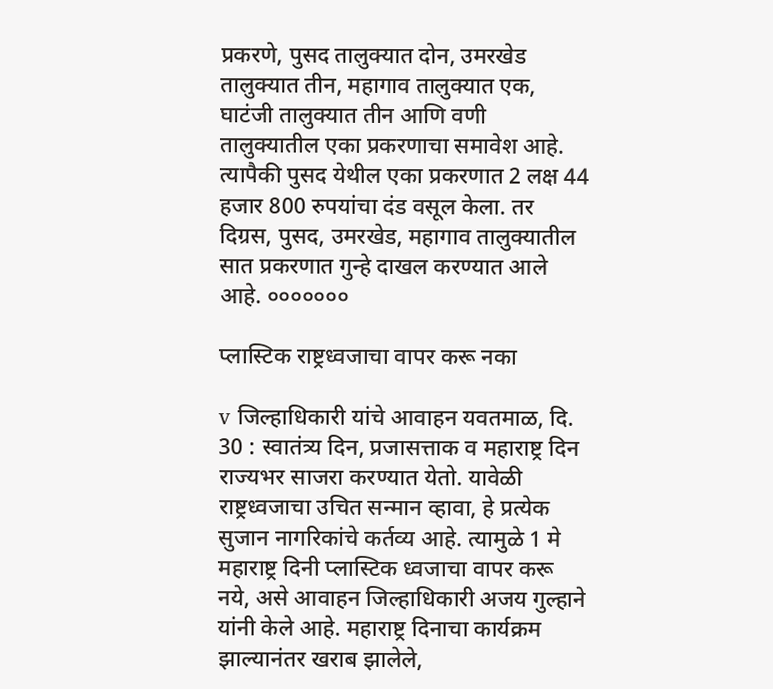प्रकरणे, पुसद तालुक्यात दोन, उमरखेड तालुक्यात तीन, महागाव तालुक्यात एक, घाटंजी तालुक्यात तीन आणि वणी तालुक्यातील एका प्रकरणाचा समावेश आहे.   त्यापैकी पुसद येथील एका प्रकरणात 2 लक्ष 44 हजार 800 रुपयांचा दंड वसूल केला. तर दिग्रस, पुसद, उमरखेड, महागाव तालुक्यातील सात प्रकरणात गुन्हे दाखल करण्यात आले आहे. ०००००००

प्लास्टिक राष्ट्रध्वजाचा वापर करू नका

v जिल्हाधिकारी यांचे आवाहन यवतमाळ, दि. 30 : स्वातंत्र्य दिन, प्रजासत्ताक व महाराष्ट्र दिन राज्यभर साजरा करण्यात येतो. यावेळी राष्ट्रध्वजाचा उचित सन्मान व्हावा, हे प्रत्येक सुजान नागरिकांचे कर्तव्य आहे. त्यामुळे 1 मे महाराष्ट्र दिनी प्लास्टिक ध्वजाचा वापर करू नये, असे आवाहन जिल्हाधिकारी अजय गुल्हाने यांनी केले आहे. महाराष्ट्र दिनाचा कार्यक्रम झाल्यानंतर खराब झालेले,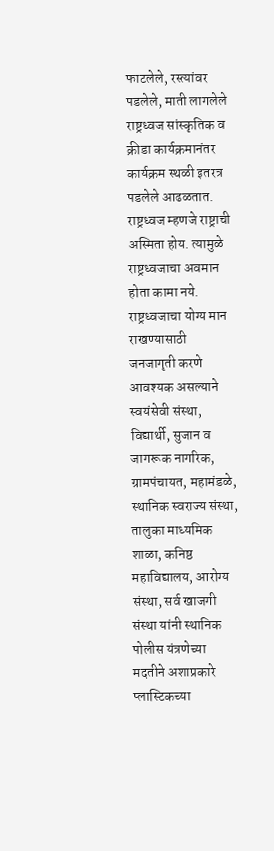फाटलेले, रस्त्यांवर पडलेले, माती लागलेले राष्ट्रध्वज सांस्कृतिक व क्रीडा कार्यक्रमानंतर कार्यक्रम स्थळी इतरत्र पडलेले आढळतात. राष्ट्रध्वज म्हणजे राष्ट्राची अस्मिता होय. त्यामुळे राष्ट्रध्वजाचा अवमान होता कामा नये. राष्ट्रध्वजाचा योग्य मान राखण्यासाठी जनजागृती करणे आवश्यक असल्याने स्वयंसेवी संस्था, विद्यार्थी, सुजान व जागरूक नागरिक, ग्रामपंचायत, महामंडळे, स्थानिक स्वराज्य संस्था, तालुका माध्यमिक शाळा, कनिष्ठ महाविद्यालय, आरोग्य संस्था, सर्व खाजगी संस्था यांनी स्थानिक पोलीस यंत्रणेच्या मदतीने अशाप्रकारे प्लास्टिकच्या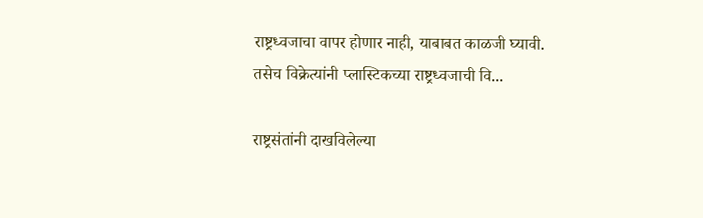राष्ट्रध्वजाचा वापर होणार नाही, याबाबत काळजी घ्यावी. तसेच विक्रेत्यांनी प्लास्टिकच्या राष्ट्रध्वजाची वि...

राष्ट्रसंतांनी दाखविलेल्या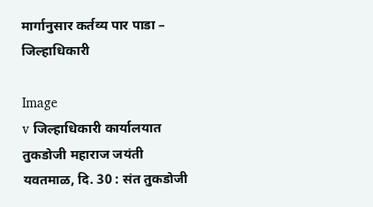मार्गानुसार कर्तव्य पार पाडा – जिल्हाधिकारी

Image
v जिल्हाधिकारी कार्यालयात तुकडोजी महाराज जयंती       यवतमाळ, दि. 30 : संत तुकडोजी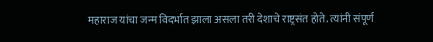महाराज यांचा जन्म विदर्भात झाला असला तरी देशाचे राष्ट्रसंत होते. त्यांनी संपूर्ण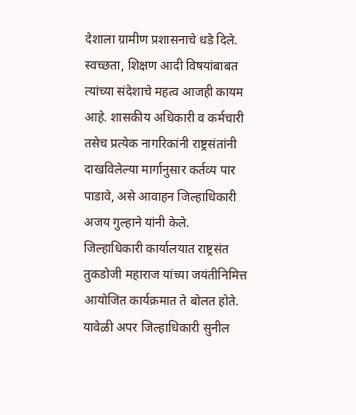देशाला ग्रामीण प्रशासनाचे धडे दिले. स्वच्छता, शिक्षण आदी विषयांबाबत त्यांच्या संदेशाचे महत्व आजही कायम आहे. शासकीय अधिकारी व कर्मचारी तसेच प्रत्येक नागरिकांनी राष्ट्रसंतांनी दाखविलेल्या मार्गानुसार कर्तव्य पार पाडावे, असे आवाहन जिल्हाधिकारी अजय गुल्हाने यांनी केले.             जिल्हाधिकारी कार्यालयात राष्ट्रसंत तुकडोजी महाराज यांच्या जयंतीनिमित्त आयोजित कार्यक्रमात ते बोलत होते. यावेळी अपर जिल्हाधिकारी सुनील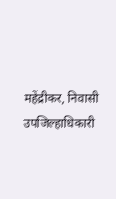महेंद्रीकर, निवासी उपजिल्हाधिकारी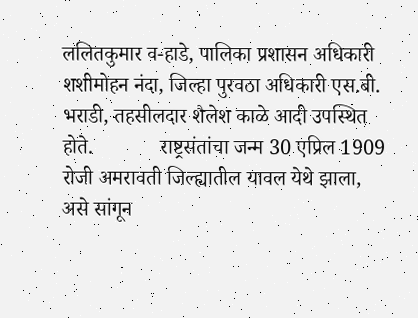ललितकुमार व-हाडे, पालिका प्रशासन अधिकारी शशीमोहन नंदा, जिल्हा पुरवठा अधिकारी एस.बी.   भराडी, तहसीलदार शैलेश काळे आदी उपस्थित होते.             राष्ट्रसंतांचा जन्म 30 एप्रिल 1909 रोजी अमरावती जिल्ह्यातील यावल येथे झाला, असे सांगून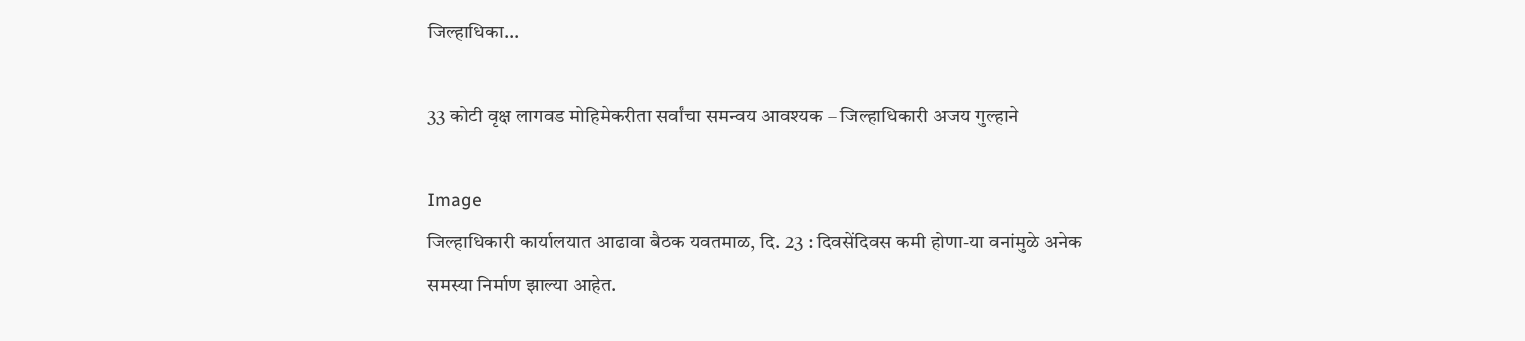जिल्हाधिका...

33 कोटी वृक्ष लागवड मोहिमेकरीता सर्वांचा समन्वय आवश्यक – जिल्हाधिकारी अजय गुल्हाने

Image
जिल्हाधिकारी कार्यालयात आढावा बैठक यवतमाळ, दि. 23 : दिवसेंदिवस कमी होणा-या वनांमुळे अनेक समस्या निर्माण झाल्या आहेत.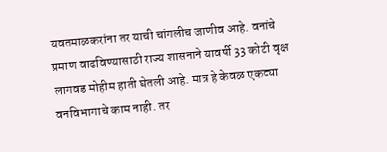यवतमाळकरांना तर याची चांगलीच जाणीव आहे. वनांचे प्रमाण वाढविण्यासाठी राज्य शासनाने यावर्षी 33 कोटी वृक्ष लागवड मोहीम हाती घेतली आहे. मात्र हे केवळ एकट्या वनविभागाचे काम नाही. तर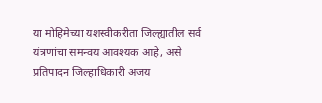या मोहिमेच्या यशस्वीकरीता जिल्ह्यातील सर्व यंत्रणांचा समन्वय आवश्यक आहे, असे प्रतिपादन जिल्हाधिकारी अजय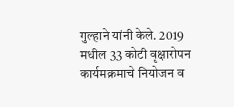गुल्हाने यांनी केले. 2019 मधील 33 कोटी वृक्षारोपन कार्यमक्रमाचे नियोजन व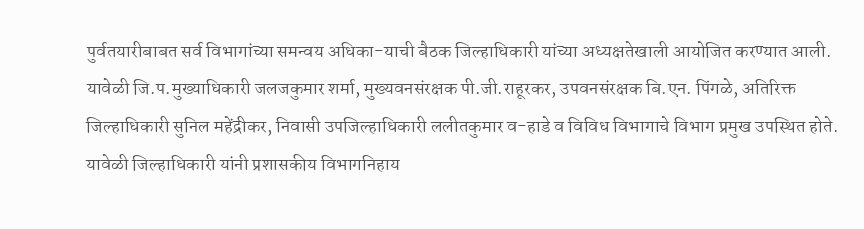पुर्वतयारीबाबत सर्व विभागांच्या समन्वय अधिका-याची बैठक जिल्हाधिकारी यांच्या अध्यक्षतेखाली आयोजित करण्यात आली. यावेळी जि.प.मुख्याधिकारी जलजकुमार शर्मा, मुख्यवनसंरक्षक पी.जी.राहूरकर, उपवनसंरक्षक बि.एन. पिंगळे, अतिरिक्त जिल्हाधिकारी सुनिल महेंद्रीकर, निवासी उपजिल्हाधिकारी ललीतकुमार व-हाडे व विविध विभागाचे विभाग प्रमुख उपस्थित होते. यावेळी जिल्हाधिकारी यांनी प्रशासकीय विभागनिहाय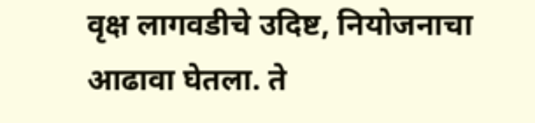वृक्ष लागवडीचे उदिष्ट, नियोजनाचा आढावा घेतला. ते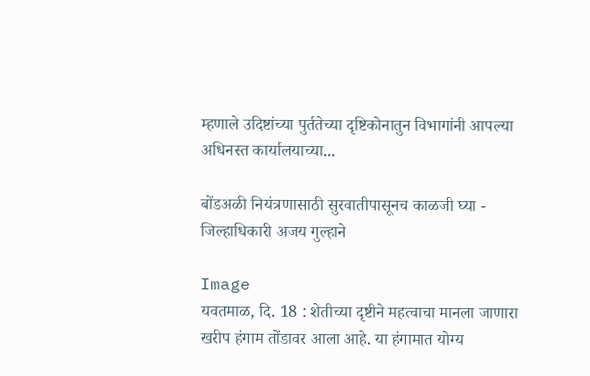म्हणाले उदिष्टांच्या पुर्ततेच्या दृष्टिकोनातुन विभागांनी आपल्या अधिनस्त कार्यालयाच्या...

बोंडअळी नियंत्रणासाठी सुरवातीपासूनच काळजी घ्या - जिल्हाधिकारी अजय गुल्हाने

Image
यवतमाळ, दि. 18 : शेतीच्या दृष्टीने महत्वाचा मानला जाणारा खरीप हंगाम तोंडावर आला आहे. या हंगामात योग्य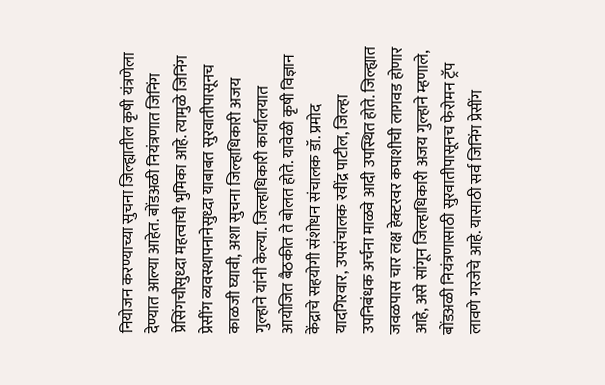नियोजन करण्याच्या सुचना जिल्ह्यातील कृषी यंत्रणेला देण्यात आल्या आहेत. बोंडअळी नियंत्रणात जिनिंग प्रेसिंगचीसुध्दा महत्वाची भुमिका आहे. त्यामुळे जिनिंग प्रेसींग व्यवस्थापनानेसुध्दा याबाबत सुरवातीपासूनच काळजी घ्यावी, अशा सुचना जिल्हाधिकारी अजय गुल्हाने यांनी केल्या. जिल्हाधिकारी कार्यालयात आयोजित बैठकीत ते बोलत होते. यावेळी कृषी विज्ञान केंद्राचे सहयोगी संशोधन संचालक डॉ. प्रमोद यादगिरवार, उपसंचालक रवींद्र पाटील, जिल्हा उपनिबंधक अर्चना माळवे आदी उपस्थित होते. जिल्ह्यात जवळपास चार लक्ष हेक्टरवर कपाशीची लागवड होणार आहे, असे सांगून जिल्हाधिकारी अजय गुल्हाने म्हणाले, बोंडअळी नियंत्रणासाठी सुरवातीपासूनच फेरोमन ट्रॅप लावणे गरजेचे आहे. यासाठी सर्व जिनिंग प्रेसींग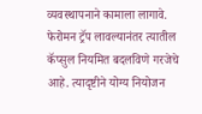व्यवस्थापनाने कामाला लागावे. फेरोमन ट्रॅप लावल्यानंतर त्यातील कॅप्सुल नियमित बदलविणे गरजेचे आहे. त्यादृष्टीने योग्य नियोजन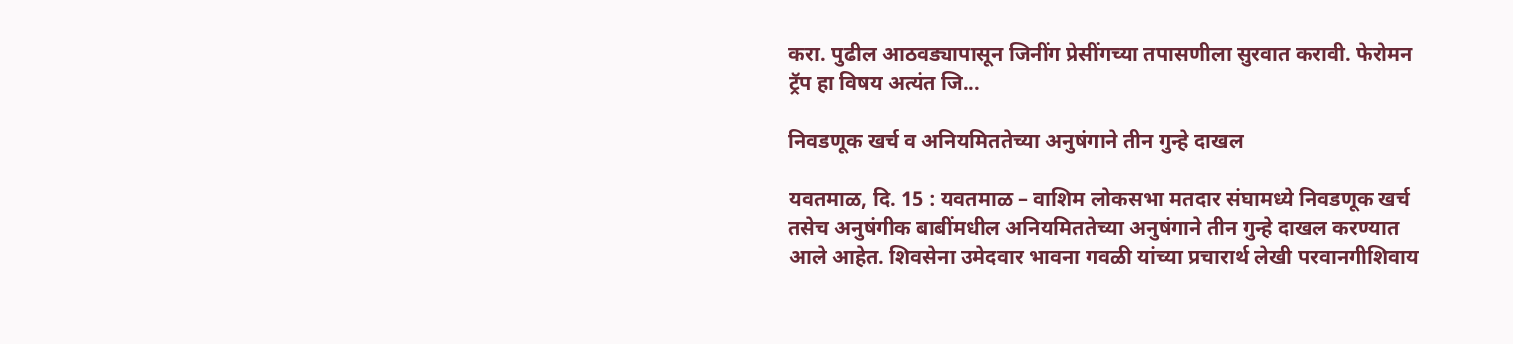करा. पुढील आठवड्यापासून जिनींग प्रेसींगच्या तपासणीला सुरवात करावी. फेरोमन ट्रॅप हा विषय अत्यंत जि...

निवडणूक खर्च व अनियमिततेच्या अनुषंगाने तीन गुन्हे दाखल

यवतमाळ, दि. 15 : यवतमाळ – वाशिम लोकसभा मतदार संघामध्ये निवडणूक खर्च तसेच अनुषंगीक बाबींमधील अनियमिततेच्या अनुषंगाने तीन गुन्हे दाखल करण्यात आले आहेत. शिवसेना उमेदवार भावना गवळी यांच्या प्रचारार्थ लेखी परवानगीशिवाय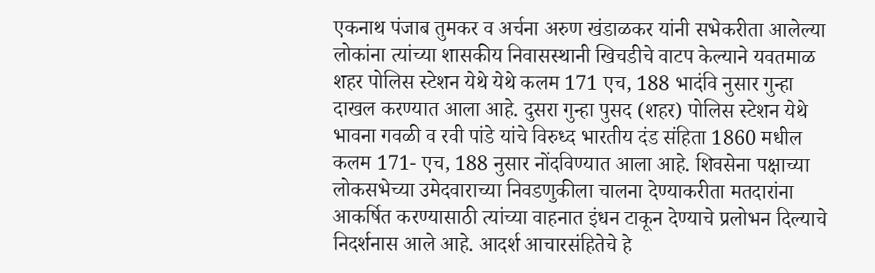एकनाथ पंजाब तुमकर व अर्चना अरुण खंडाळकर यांनी सभेकरीता आलेल्या लोकांना त्यांच्या शासकीय निवासस्थानी खिचडीचे वाटप केल्याने यवतमाळ शहर पोलिस स्टेशन येथे येथे कलम 171 एच, 188 भादंवि नुसार गुन्हा दाखल करण्यात आला आहे. दुसरा गुन्हा पुसद (शहर) पोलिस स्टेशन येथे भावना गवळी व रवी पांडे यांचे विरुध्द भारतीय दंड संहिता 1860 मधील कलम 171- एच, 188 नुसार नोंदविण्यात आला आहे. शिवसेना पक्षाच्या लोकसभेच्या उमेदवाराच्या निवडणुकीला चालना देण्याकरीता मतदारांना आकर्षित करण्यासाठी त्यांच्या वाहनात इंधन टाकून देण्याचे प्रलोभन दिल्याचे निदर्शनास आले आहे. आदर्श आचारसंहितेचे हे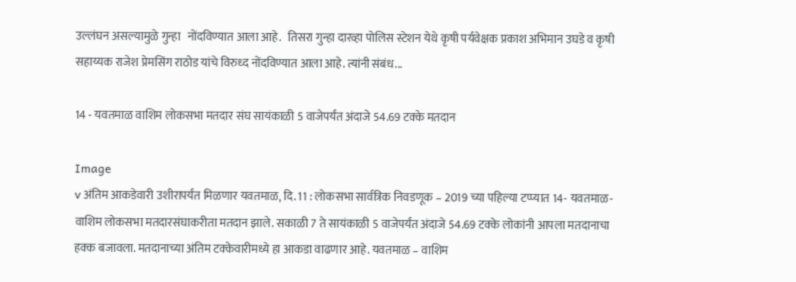उल्लंघन असल्यामुळे गुन्हा   नोंदविण्यात आला आहे.   तिसरा गुन्हा दारव्हा पोलिस स्टेशन येथे कृषी पर्यवेक्षक प्रकाश अभिमान उघडे व कृषी सहाय्यक राजेश प्रेमसिंग राठोड यांचे विरुध्द नोंदविण्यात आला आहे. त्यांनी संबंध...

14 - यवतमाळ वाशिम लोकसभा मतदार संघ सायंकाळी 5 वाजेपर्यंत अंदाजे 54.69 टक्के मतदान

Image
v अंतिम आकडेवारी उशीरापर्यंत मिळणार यवतमाळ, दि. 11 : लोकसभा सार्वत्रिक निवडणूक – 2019 च्या पहिल्या टप्प्यात 14- यवतमाळ- वाशिम लोकसभा मतदारसंघाकरीता मतदान झाले. सकाळी 7 ते सायंकाळी 5 वाजेपर्यंत अंदाजे 54.69 टक्के लोकांनी आपला मतदानाचा हक्क बजावला. मतदानाच्या अंतिम टक्केवारीमध्ये हा आकडा वाढणार आहे. यवतमाळ – वाशिम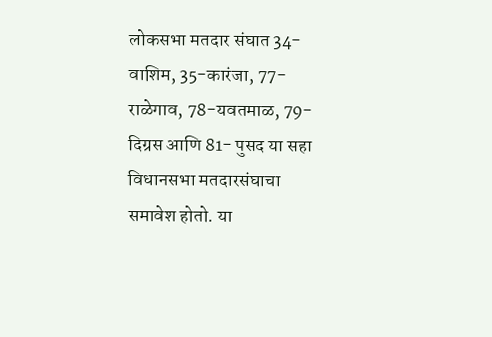लोकसभा मतदार संघात 34-वाशिम, 35-कारंजा, 77-राळेगाव, 78-यवतमाळ, 79-दिग्रस आणि 81- पुसद या सहा विधानसभा मतदारसंघाचा समावेश होतो. या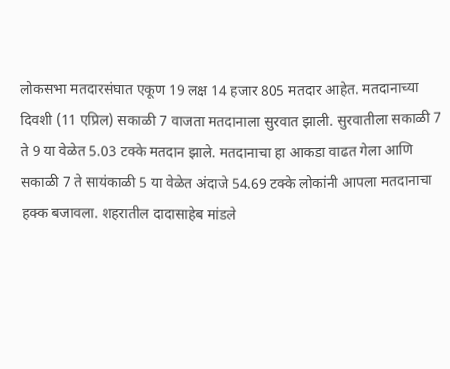लोकसभा मतदारसंघात एकूण 19 लक्ष 14 हजार 805 मतदार आहेत. मतदानाच्या दिवशी (11 एप्रिल) सकाळी 7 वाजता मतदानाला सुरवात झाली. सुरवातीला सकाळी 7 ते 9 या वेळेत 5.03 टक्के मतदान झाले. मतदानाचा हा आकडा वाढत गेला आणि सकाळी 7 ते सायंकाळी 5 या वेळेत अंदाजे 54.69 टक्के लोकांनी आपला मतदानाचा हक्क बजावला. शहरातील दादासाहेब मांडले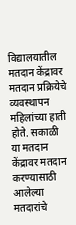विद्यालयातील मतदान केंद्रावर मतदान प्रक्रियेचे व्यवस्थापन महिलांच्या हाती होते. सकाळी या मतदान केंद्रावर मतदान करण्यासाठी आलेल्या मतदारांचे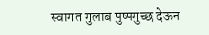स्वागत गुलाब पुष्पगुच्छ देऊन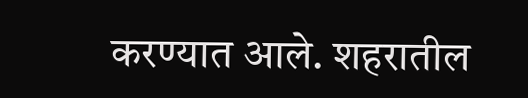करण्यात आले. शहरातील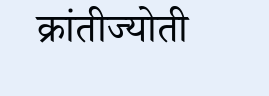क्रांतीज्योती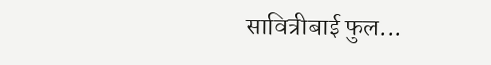सावित्रीबाई फुल...